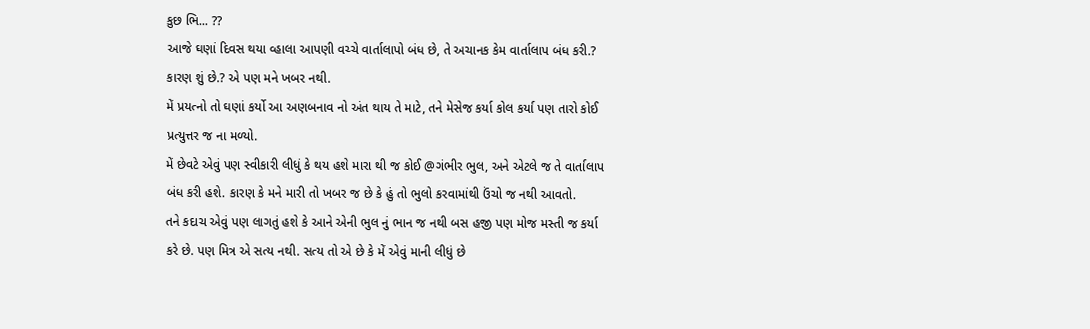કુછ ભિ... ??
આજે ઘણાં દિવસ થયા વ્હાલા આપણી વચ્ચે વાર્તાલાપો બંધ છે, તે અચાનક કેમ વાર્તાલાપ બંધ કરી.? કારણ શું છે.? એ પણ મને ખબર નથી.
મેં પ્રયત્નો તો ઘણાં કર્યો આ અણબનાવ નો અંત થાય તે માટે, તને મેસેજ કર્યા કોલ કર્યા પણ તારો કોઈ પ્રત્યુત્તર જ ના મળ્યો.
મેં છેવટે એવું પણ સ્વીકારી લીધું કે થય હશે મારા થી જ કોઈ @ગંભીર ભુલ, અને એટલે જ તે વાર્તાલાપ બંધ કરી હશે. કારણ કે મને મારી તો ખબર જ છે કે હું તો ભુલો કરવામાંથી ઉંચો જ નથી આવતો.
તને કદાચ એવું પણ લાગતું હશે કે આને એની ભુલ નું ભાન જ નથી બસ હજી પણ મોજ મસ્તી જ કર્યા કરે છે. પણ મિત્ર એ સત્ય નથી. સત્ય તો એ છે કે મેં એવું માની લીધું છે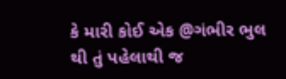કે મારી કોઈ એક @ગંભીર ભુલ થી તું પહેલાથી જ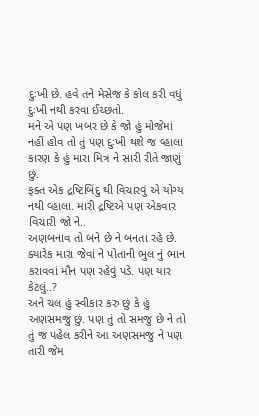દુઃખી છે. હવે તને મેસેજ કે કોલ કરી વધું દુઃખી નથી કરવા ઈચ્છતો.
મને એ પણ ખબર છે કે જો હું મોજેમાં નહીં હોવ તો તું પણ દુઃખી થશે જ વ્હાલા કારણ કે હું મારા મિત્ર ને સારી રીતે જાણું છું.
ફક્ત એક દ્રષ્ટિબિંદુ થી વિચારવું એ યોગ્ય નથી વ્હાલા. મારી દ્રષ્ટિએ પણ એકવાર વિચારી જો ને..
અણબનાવ તો બને છે ને બનતા રહે છે. ક્યારેક મારા જેવાં ને પોતાની ભુલ નું ભાન કરાવવાં મૌન પણ રહેવું પડે. પણ યાર કેટલું..?
અને ચલ હું સ્વીકાર કરુ છું કે હું અણસમજુ છું. પણ તું તો સમજુ છે ને તો તું જ પહેલ કરીને આ અણસમજુ ને પણ તારી જેમ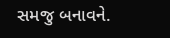સમજુ બનાવને.